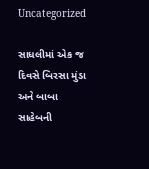Uncategorized

સાધલીમાં એક જ દિવસે બિરસા મુંડા અને બાબા સાહેબની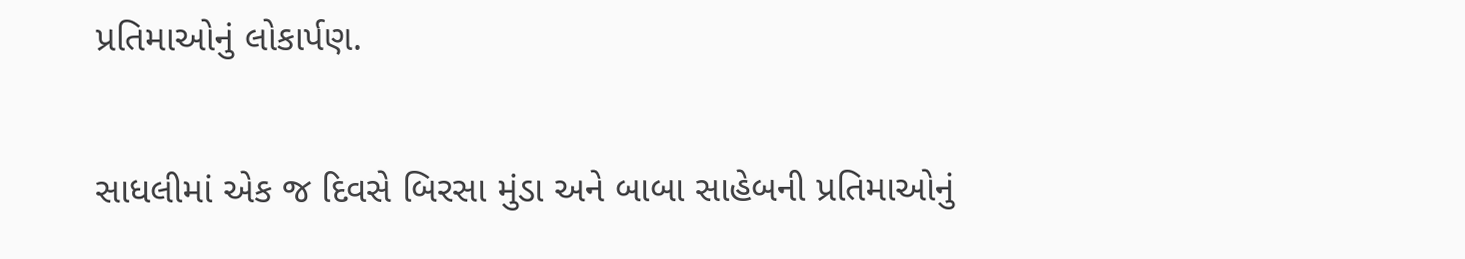પ્રતિમાઓનું લોકાર્પણ.

સાધલીમાં એક જ દિવસે બિરસા મુંડા અને બાબા સાહેબની પ્રતિમાઓનું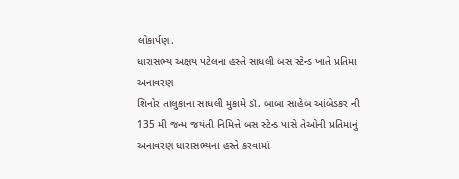લોકાર્પણ.
ધારાસભ્ય અક્ષય પટેલના હસ્તે સાધલી બસ સ્ટેન્ડ ખાતે પ્રતિમા અનાવરણ
શિનોર તાલુકાના સાધલી મુકામે ડૉ. બાબા સાહેબ આંબેડકર ની 135 મી જન્મ જયંતી નિમિત્તે બસ સ્ટેન્ડ પાસે તેઓની પ્રતિમાનું અનાવરણ ધારાસભ્યના હસ્તે કરવામાં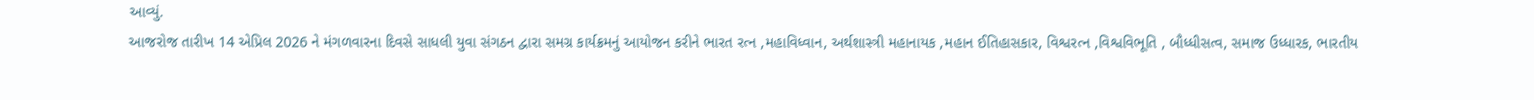આવ્યું.
આજરોજ તારીખ 14 એપ્રિલ 2026 ને મંગળવારના દિવસે સાધલી યુવા સંગઠન દ્વારા સમગ્ર કાર્યક્રમનું આયોજન કરીને ભારત રત્ન ,મહાવિધ્વાન, અર્થશાસ્ત્રી મહાનાયક ,મહાન ઈતિહાસકાર, વિશ્વરત્ન ,વિશ્વવિભૂતિ , બૌધ્ધીસત્વ, સમાજ ઉધ્ધારક, ભારતીય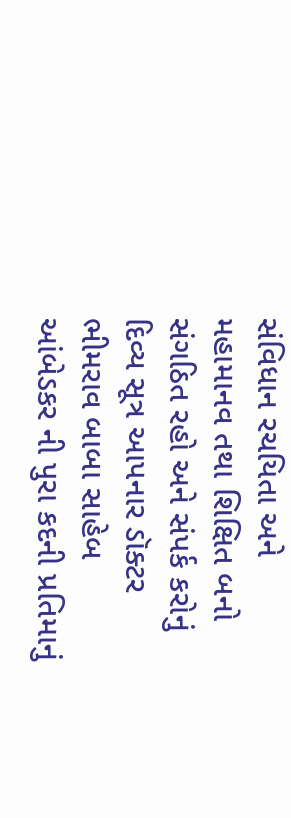સંવિધાન રચયિતા અને મહામાનવ તથા શિક્ષિત બનો સંગઠિત રહો અને સંપર્ક કરોનું દિવ્ય સૂત્ર આપનાર ડૉક્ટર ભીમરાવ બાબા સાહેબ આંબેડકર ની પુરા કદની પ્રતિમાનું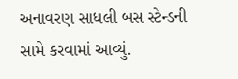અનાવરણ સાધલી બસ સ્ટેન્ડની સામે કરવામાં આવ્યું.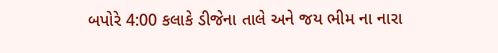બપોરે 4:00 કલાકે ડીજેના તાલે અને જય ભીમ ના નારા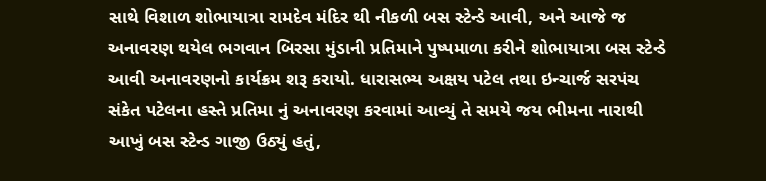સાથે વિશાળ શોભાયાત્રા રામદેવ મંદિર થી નીકળી બસ સ્ટેન્ડે આવી, અને આજે જ અનાવરણ થયેલ ભગવાન બિરસા મુંડાની પ્રતિમાને પુષ્પમાળા કરીને શોભાયાત્રા બસ સ્ટેન્ડે આવી અનાવરણનો કાર્યક્રમ શરૂ કરાયો. ધારાસભ્ય અક્ષય પટેલ તથા ઇન્ચાર્જ સરપંચ સંકેત પટેલના હસ્તે પ્રતિમા નું અનાવરણ કરવામાં આવ્યું તે સમયે જય ભીમના નારાથી આખું બસ સ્ટેન્ડ ગાજી ઉઠ્યું હતું,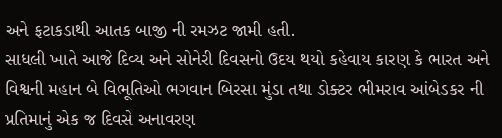અને ફટાકડાથી આતક બાજી ની રમઝટ જામી હતી.
સાધલી ખાતે આજે દિવ્ય અને સોનેરી દિવસનો ઉદય થયો કહેવાય કારણ કે ભારત અને વિશ્વની મહાન બે વિભૂતિઓ ભગવાન બિરસા મુંડા તથા ડોક્ટર ભીમરાવ આંબેડકર ની પ્રતિમાનું એક જ દિવસે અનાવરણ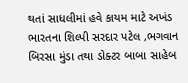થતાં સાધલીમાં હવે કાયમ માટે અખંડ ભારતના શિલ્પી સરદાર પટેલ ,ભગવાન બિરસા મુંડા તથા ડોક્ટર બાબા સાહેબ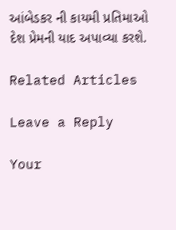આંબેડકર ની કાયમી પ્રતિમાઓ દેશ પ્રેમની યાદ અપાવ્યા કરશે.

Related Articles

Leave a Reply

Your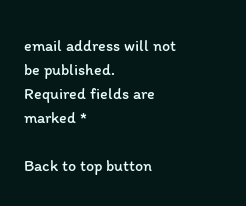email address will not be published. Required fields are marked *

Back to top button